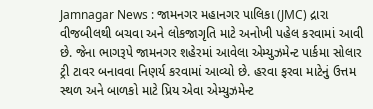Jamnagar News : જામનગર મહાનગર પાલિકા (JMC) દ્રારા વીજબીલથી બચવા અને લોકજાગૃતિ માટે અનોખી પહેલ કરવામાં આવી છે. જેના ભાગરૂપે જામનગર શહેરમાં આવેલા એમ્યુઝમેન્ટ પાર્કમા સોલાર ટ્રી ટાવર બનાવવા નિણર્ય કરવામાં આવ્યો છે. હરવા ફરવા માટેનું ઉત્તમ સ્થળ અને બાળકો માટે પ્રિય એવા એમ્યુઝમેન્ટ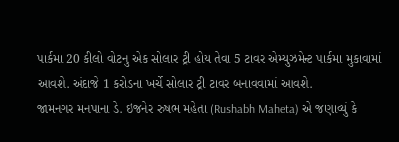પાર્કમા 20 કીલો વોટનુ એક સોલાર ટ્રી હોય તેવા 5 ટાવર એમ્યુઝમેન્ટ પાર્કમા મુકાવામાં આવશે. અંદાજે 1 કરોડના ખર્ચે સોલાર ટ્રી ટાવર બનાવવામાં આવશે.
જામનગર મનપાના ડે. ઇજનેર રુષભ મહેતા (Rushabh Maheta) એ જણાવ્યું કે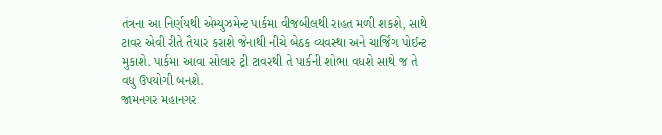તંત્રના આ નિર્ણયથી એમ્યુઝમેન્ટ પાર્કમા વીજબીલથી રાહત મળી શકશે, સાથે ટાવર એવી રીતે તૈયાર કરાશે જેનાથી નીચે બેઠક વ્યવસ્થા અને ચાર્જિંગ પોઈન્ટ મુકાશે. પાર્કમા આવા સોલાર ટ્રી ટાવરથી તે પાર્કની શોભા વધશે સાથે જ તે વધુ ઉપયોગી બનશે.
જામનગર મહાનગર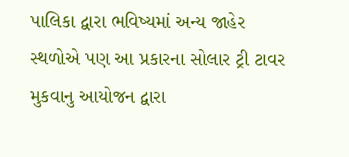પાલિકા દ્વારા ભવિષ્યમાં અન્ય જાહેર સ્થળોએ પણ આ પ્રકારના સોલાર ટ્રી ટાવર મુકવાનુ આયોજન દ્વારા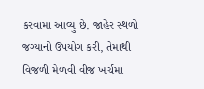કરવામા આવ્યુ છે. જાહેર સ્થળો જગ્યાનો ઉપયોગ કરી, તેમાથી વિજળી મેળવી વીજ ખર્ચમા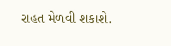રાહત મેળવી શકાશે.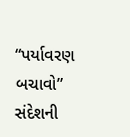“પર્યાવરણ બચાવો” સંદેશની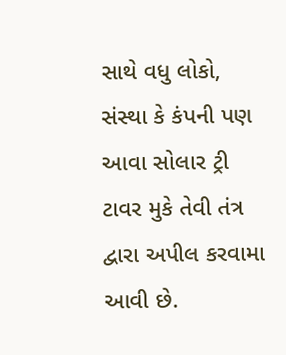સાથે વધુ લોકો, સંસ્થા કે કંપની પણ આવા સોલાર ટ્રી ટાવર મુકે તેવી તંત્ર દ્વારા અપીલ કરવામા આવી છે.